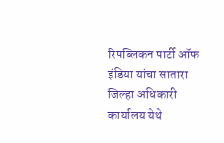रिपब्लिकन पार्टी ऑफ इंडिया यांचा सातारा जिल्हा अधिकारी कार्यालय येथे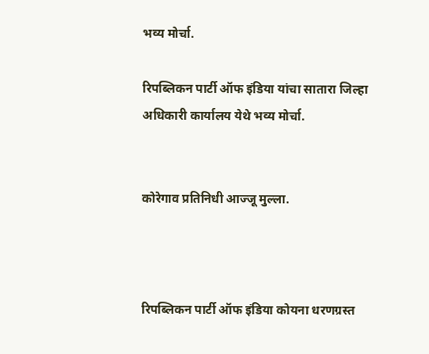भव्य मोर्चा.

रिपब्लिकन पार्टी ऑफ इंडिया यांचा सातारा जिल्हा अधिकारी कार्यालय येथे भव्य मोर्चा.


कोरेगाव प्रतिनिधी आज्जू मुल्ला.



रिपब्लिकन पार्टी ऑफ इंडिया कोयना धरणग्रस्त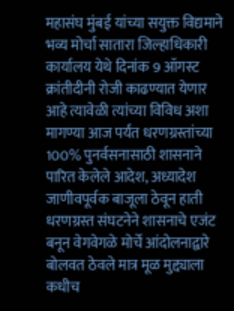महासंघ मुंबई यांच्या सयुक्त विद्यमाने भव्य मोर्चा सातारा जिल्हाधिकारी कार्यालय येथे दिनांक 9 ऑगस्ट क्रांतीदीनी रोजी काढण्यात येणार आहे त्यावेळी त्यांच्या विविध अशा मागण्या आज पर्यंत धरणग्रस्तांच्या 100% पुनर्वसनासाठी शासनाने पारित केलेले आदेश, अध्यादेश जाणीवपूर्वक बाजूला ठेवून हाती धरणग्रस्त संघटनेने शासनाचे एजंट बनून वेगवेगळे मोर्चे आंदोलनाद्वारे बोलवत ठेवले मात्र मूळ मुद्द्याला कधीच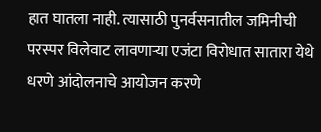हात घातला नाही. त्यासाठी पुनर्वसनातील जमिनीची परस्पर विलेवाट लावणाऱ्या एजंटा विरोधात सातारा येथे धरणे आंदोलनाचे आयोजन करणे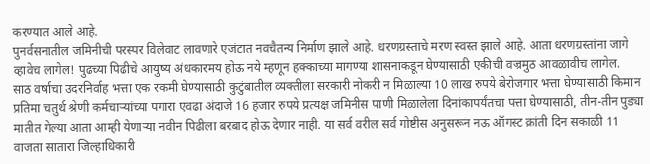करण्यात आले आहे.
पुनर्वसनातील जमिनीची परस्पर विलेवाट लावणारे एजंटात नवचैतन्य निर्माण झाले आहे. धरणग्रस्ताचे मरण स्वस्त झाले आहे. आता धरणग्रस्तांना जागे व्हावेच लागेल! पुढच्या पिढीचे आयुष्य अंधकारमय होऊ नये म्हणून हक्काच्या मागण्या शासनाकडून घेण्यासाठी एकीची वज्रमुठ आवळावीच लागेल.
साठ वर्षाचा उदरनिर्वाह भत्ता एक रकमी घेण्यासाठी कुटुंबातील व्यक्तीला सरकारी नोकरी न मिळाल्या 10 लाख रुपये बेरोजगार भत्ता घेण्यासाठी किमान प्रतिमा चतुर्थ श्रेणी कर्मचाऱ्यांच्या पगारा एवढा अंदाजे 16 हजार रुपये प्रत्यक्ष जमिनीस पाणी मिळालेला दिनांकापर्यंतचा पत्ता घेण्यासाठी, तीन-तीन पुड्या मातीत गेल्या आता आम्ही येणाऱ्या नवीन पिढीला बरबाद होऊ देणार नाही. या सर्व वरील सर्व गोष्टीस अनुसरून नऊ ऑगस्ट क्रांती दिन सकाळी 11 वाजता सातारा जिल्हाधिकारी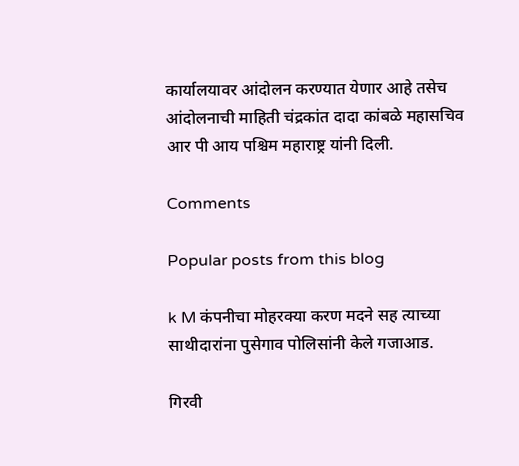कार्यालयावर आंदोलन करण्यात येणार आहे तसेच आंदोलनाची माहिती चंद्रकांत दादा कांबळे महासचिव आर पी आय पश्चिम महाराष्ट्र यांनी दिली.

Comments

Popular posts from this blog

k M कंपनीचा मोहरक्या करण मदने सह त्याच्या साथीदारांना पुसेगाव पोलिसांनी केले गजाआड.

गिरवी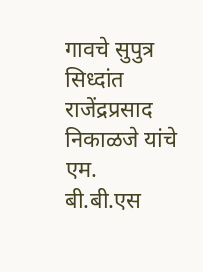गावचे सुपुत्र सिध्दांत राजेंद्रप्रसाद निकाळजे यांचे एम. बी.बी.एस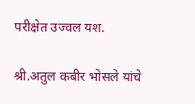परीक्षेत उज्वल यश.

श्री.अतुल कबीर भोसले यांचे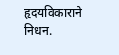हृदयविकाराने निधन.